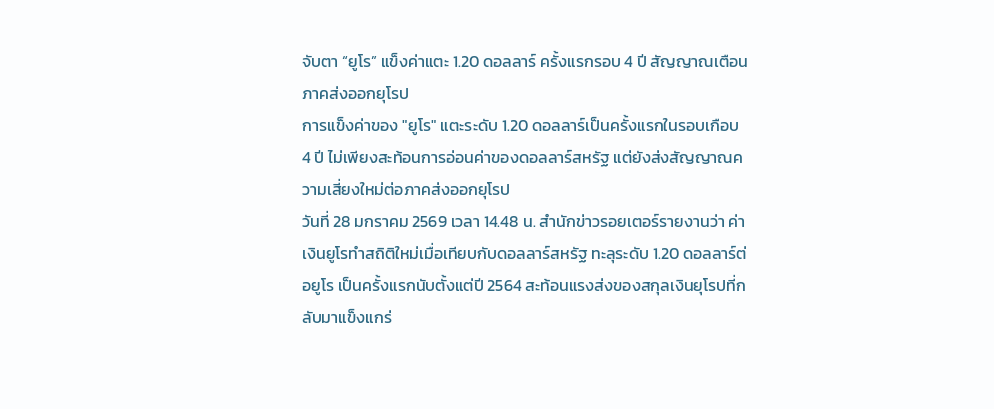จับตา “ยูโร” แข็งค่าแตะ 1.20 ดอลลาร์ ครั้งแรกรอบ 4 ปี สัญญาณเตือนภาคส่งออกยุโรป
การแข็งค่าของ "ยูโร" แตะระดับ 1.20 ดอลลาร์เป็นครั้งแรกในรอบเกือบ 4 ปี ไม่เพียงสะท้อนการอ่อนค่าของดอลลาร์สหรัฐ แต่ยังส่งสัญญาณความเสี่ยงใหม่ต่อภาคส่งออกยุโรป
วันที่ 28 มกราคม 2569 เวลา 14.48 น. สำนักข่าวรอยเตอร์รายงานว่า ค่าเงินยูโรทำสถิติใหม่เมื่อเทียบกับดอลลาร์สหรัฐ ทะลุระดับ 1.20 ดอลลาร์ต่อยูโร เป็นครั้งแรกนับตั้งแต่ปี 2564 สะท้อนแรงส่งของสกุลเงินยุโรปที่กลับมาแข็งแกร่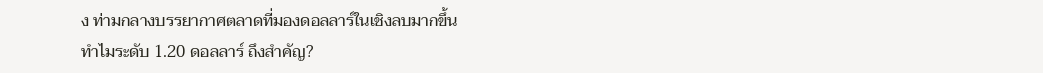ง ท่ามกลางบรรยากาศตลาดที่มองดอลลาร์ในเชิงลบมากขึ้น
ทำไมระดับ 1.20 ดอลลาร์ ถึงสำคัญ?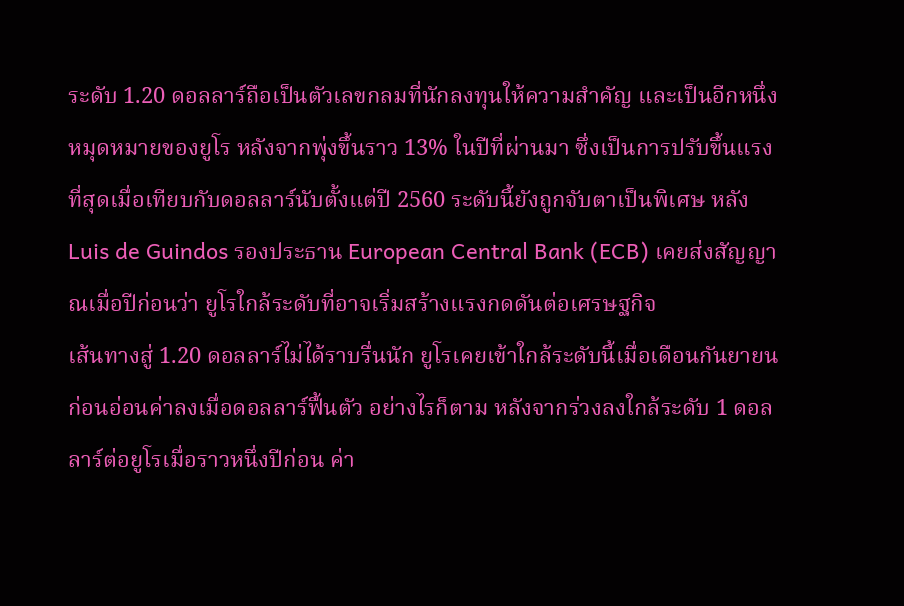ระดับ 1.20 ดอลลาร์ถือเป็นตัวเลขกลมที่นักลงทุนให้ความสำคัญ และเป็นอีกหนึ่งหมุดหมายของยูโร หลังจากพุ่งขึ้นราว 13% ในปีที่ผ่านมา ซึ่งเป็นการปรับขึ้นแรงที่สุดเมื่อเทียบกับดอลลาร์นับตั้งแต่ปี 2560 ระดับนี้ยังถูกจับตาเป็นพิเศษ หลัง Luis de Guindos รองประธาน European Central Bank (ECB) เคยส่งสัญญาณเมื่อปีก่อนว่า ยูโรใกล้ระดับที่อาจเริ่มสร้างแรงกดดันต่อเศรษฐกิจ
เส้นทางสู่ 1.20 ดอลลาร์ไม่ได้ราบรื่นนัก ยูโรเคยเข้าใกล้ระดับนี้เมื่อเดือนกันยายน ก่อนอ่อนค่าลงเมื่อดอลลาร์ฟื้นตัว อย่างไรก็ตาม หลังจากร่วงลงใกล้ระดับ 1 ดอลลาร์ต่อยูโรเมื่อราวหนึ่งปีก่อน ค่า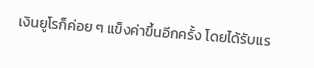เงินยูโรก็ค่อย ๆ แข็งค่าขึ้นอีกครั้ง โดยได้รับแร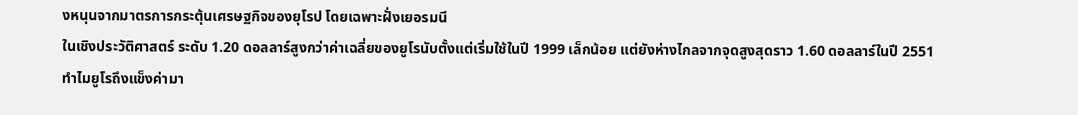งหนุนจากมาตรการกระตุ้นเศรษฐกิจของยุโรป โดยเฉพาะฝั่งเยอรมนี
ในเชิงประวัติศาสตร์ ระดับ 1.20 ดอลลาร์สูงกว่าค่าเฉลี่ยของยูโรนับตั้งแต่เริ่มใช้ในปี 1999 เล็กน้อย แต่ยังห่างไกลจากจุดสูงสุดราว 1.60 ดอลลาร์ในปี 2551
ทำไมยูโรถึงแข็งค่ามา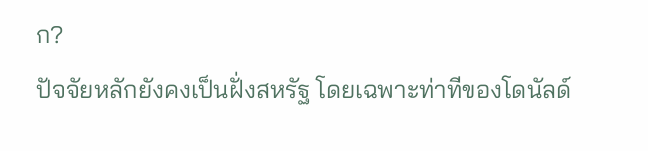ก?
ปัจจัยหลักยังคงเป็นฝั่งสหรัฐ โดยเฉพาะท่าทีของโดนัลด์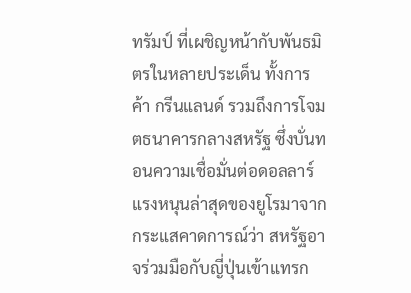ทรัมป์ ที่เผชิญหน้ากับพันธมิตรในหลายประเด็น ทั้งการค้า กรีนแลนด์ รวมถึงการโจมตธนาคารกลางสหรัฐ ซึ่งบั่นทอนความเชื่อมั่นต่อดอลลาร์ แรงหนุนล่าสุดของยูโรมาจากกระแสคาดการณ์ว่า สหรัฐอาจร่วมมือกับญี่ปุ่นเข้าแทรก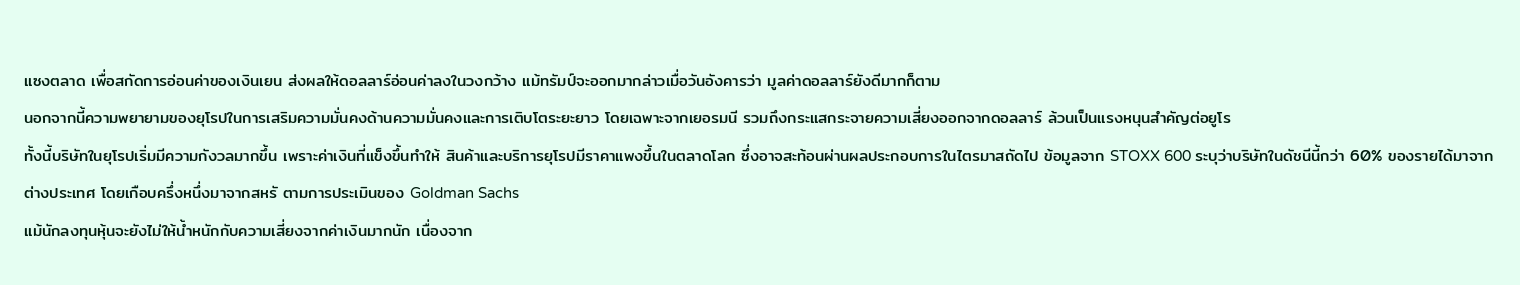แซงตลาด เพื่อสกัดการอ่อนค่าของเงินเยน ส่งผลให้ดอลลาร์อ่อนค่าลงในวงกว้าง แม้ทรัมป์จะออกมากล่าวเมื่อวันอังคารว่า มูลค่าดอลลาร์ยังดีมากก็ตาม
นอกจากนี้ความพยายามของยุโรปในการเสริมความมั่นคงด้านความมั่นคงและการเติบโตระยะยาว โดยเฉพาะจากเยอรมนี รวมถึงกระแสกระจายความเสี่ยงออกจากดอลลาร์ ล้วนเป็นแรงหนุนสำคัญต่อยูโร
ทั้งนี้บริษัทในยุโรปเริ่มมีความกังวลมากขึ้น เพราะค่าเงินที่แข็งขึ้นทำให้ สินค้าและบริการยุโรปมีราคาแพงขึ้นในตลาดโลก ซึ่งอาจสะท้อนผ่านผลประกอบการในไตรมาสถัดไป ข้อมูลจาก STOXX 600 ระบุว่าบริษัทในดัชนีนี้กว่า 60% ของรายได้มาจากต่างประเทศ โดยเกือบครึ่งหนึ่งมาจากสหรั ตามการประเมินของ Goldman Sachs
แม้นักลงทุนหุ้นจะยังไม่ให้น้ำหนักกับความเสี่ยงจากค่าเงินมากนัก เนื่องจาก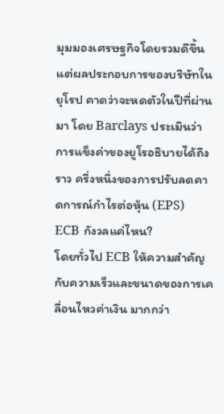มุมมองเศรษฐกิจโดยรวมดีขึ้น แต่ผลประกอบการของบริษัทในยุโรป คาดว่าจะหดตัวในปีที่ผ่านมา โดย Barclays ประเมินว่า การแข็งค่าของยูโรอธิบายได้ถึงราว ครึ่งหนึ่งของการปรับลดคาดการณ์กำไรต่อหุ้น (EPS)
ECB กังวลแค่ไหน?
โดยทั่วไป ECB ให้ความสำคัญกับความเร็วและขนาดของการเคลื่อนไหวค่าเงิน มากกว่า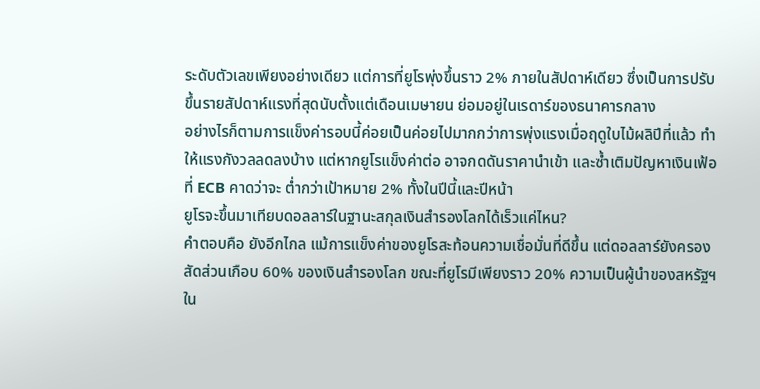ระดับตัวเลขเพียงอย่างเดียว แต่การที่ยูโรพุ่งขึ้นราว 2% ภายในสัปดาห์เดียว ซึ่งเป็นการปรับขึ้นรายสัปดาห์แรงที่สุดนับตั้งแต่เดือนเมษายน ย่อมอยู่ในเรดาร์ของธนาคารกลาง
อย่างไรก็ตามการแข็งค่ารอบนี้ค่อยเป็นค่อยไปมากกว่าการพุ่งแรงเมื่อฤดูใบไม้ผลิปีที่แล้ว ทำให้แรงกังวลลดลงบ้าง แต่หากยูโรแข็งค่าต่อ อาจกดดันราคานำเข้า และซ้ำเติมปัญหาเงินเฟ้อที่ ECB คาดว่าจะ ต่ำกว่าเป้าหมาย 2% ทั้งในปีนี้และปีหน้า
ยูโรจะขึ้นมาเทียบดอลลาร์ในฐานะสกุลเงินสำรองโลกได้เร็วแค่ไหน?
คำตอบคือ ยังอีกไกล แม้การแข็งค่าของยูโรสะท้อนความเชื่อมั่นที่ดีขึ้น แต่ดอลลาร์ยังครองสัดส่วนเกือบ 60% ของเงินสำรองโลก ขณะที่ยูโรมีเพียงราว 20% ความเป็นผู้นำของสหรัฐฯ ใน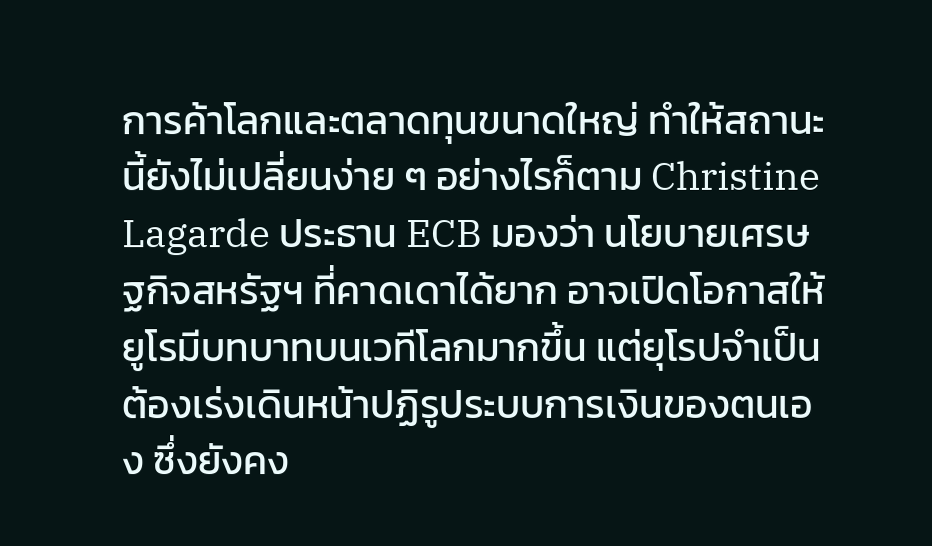การค้าโลกและตลาดทุนขนาดใหญ่ ทำให้สถานะนี้ยังไม่เปลี่ยนง่าย ๆ อย่างไรก็ตาม Christine Lagarde ประธาน ECB มองว่า นโยบายเศรษฐกิจสหรัฐฯ ที่คาดเดาได้ยาก อาจเปิดโอกาสให้ยูโรมีบทบาทบนเวทีโลกมากขึ้น แต่ยุโรปจำเป็นต้องเร่งเดินหน้าปฏิรูประบบการเงินของตนเอง ซึ่งยังคง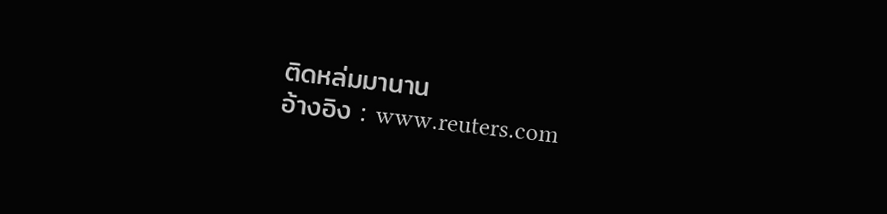ติดหล่มมานาน
อ้างอิง : www.reuters.com